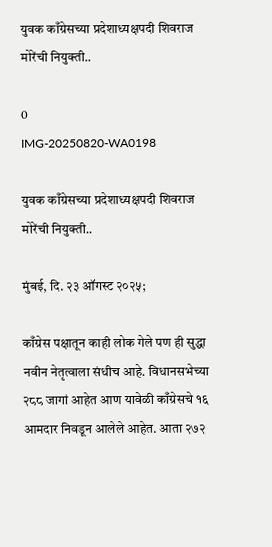युवक काँग्रेसच्या प्रदेशाध्यक्षपदी शिवराज मोरेंची नियुक्ती..

0
IMG-20250820-WA0198

युवक काँग्रेसच्या प्रदेशाध्यक्षपदी शिवराज मोरेंची नियुक्ती..

मुंबई, दि. २३ ऑगस्ट २०२५;

काँग्रेस पक्षातून काही लोक गेले पण ही सुद्धा नवीन नेतृत्वाला संधीच आहे. विधानसभेच्या २८८ जागां आहेत आण यावेळी काँग्रेसचे १६ आमदार निवडून आलेले आहेत. आता २७२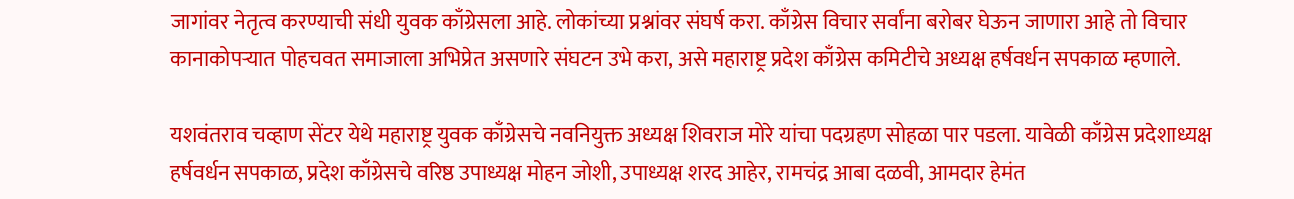जागांवर नेतृत्व करण्याची संधी युवक काँग्रेसला आहे. लोकांच्या प्रश्नांवर संघर्ष करा. काँग्रेस विचार सर्वांना बरोबर घेऊन जाणारा आहे तो विचार कानाकोपऱ्यात पोहचवत समाजाला अभिप्रेत असणारे संघटन उभे करा, असे महाराष्ट्र प्रदेश काँग्रेस कमिटीचे अध्यक्ष हर्षवर्धन सपकाळ म्हणाले.

यशवंतराव चव्हाण सेंटर येथे महाराष्ट्र युवक काँग्रेसचे नवनियुक्त अध्यक्ष शिवराज मोरे यांचा पदग्रहण सोहळा पार पडला. यावेळी काँग्रेस प्रदेशाध्यक्ष हर्षवर्धन सपकाळ, प्रदेश काँग्रेसचे वरिष्ठ उपाध्यक्ष मोहन जोशी, उपाध्यक्ष शरद आहेर, रामचंद्र आबा दळवी, आमदार हेमंत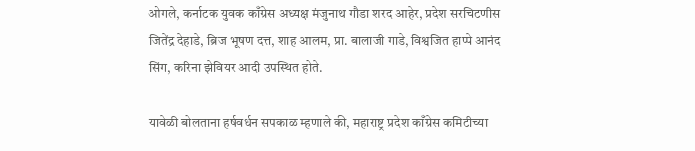ओगले, कर्नाटक युवक काँग्रेस अध्यक्ष मंजुनाथ गौडा शरद आहेर, प्रदेश सरचिटणीस जितेंद्र देहाडे, ब्रिज भूषण दत्त, शाह आलम, प्रा. बालाजी गाडे, विश्वजित हाप्पे आनंद सिंग, करिना झेवियर आदी उपस्थित होते.

यावेळी बोलताना हर्षवर्धन सपकाळ म्हणाले की, महाराष्ट्र प्रदेश काँग्रेस कमिटीच्या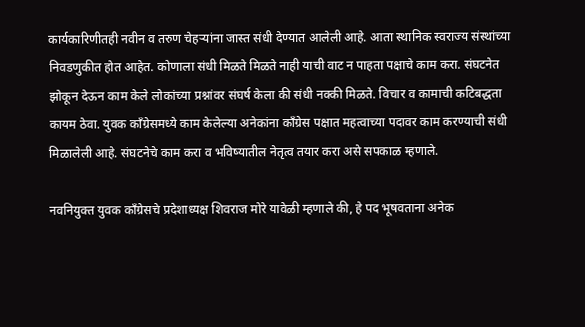कार्यकारिणीतही नवीन व तरुण चेहऱ्यांना जास्त संधी देण्यात आलेली आहे. आता स्थानिक स्वराज्य संस्थांच्या निवडणुकीत होत आहेत. कोणाला संधी मिळते मिळते नाही याची वाट न पाहता पक्षाचे काम करा. संघटनेत झोकून देऊन काम केले लोकांच्या प्रश्नांवर संघर्ष केला की संधी नक्की मिळते. विचार व कामाची कटिबद्धता कायम ठेवा. युवक काँग्रेसमध्ये काम केलेल्या अनेकांना काँग्रेस पक्षात महत्वाच्या पदावर काम करण्याची संधी मिळालेली आहे. संघटनेचे काम करा व भविष्यातील नेतृत्व तयार करा असे सपकाळ म्हणाले.

नवनियुक्त युवक काँग्रेसचे प्रदेशाध्यक्ष शिवराज मोरे यावेळी म्हणाले की, हे पद भूषवताना अनेक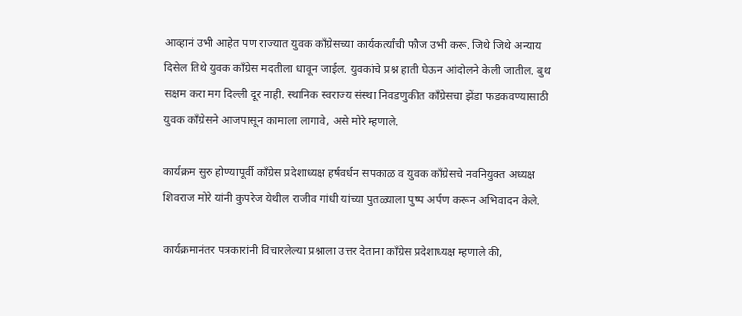आव्हानं उभी आहेत पण राज्यात युवक काँग्रेसच्या कार्यकर्त्यांची फौज उभी करू. जिथे जिथे अन्याय दिसेल तिथे युवक काँग्रेस मदतीला धावून जाईल. युवकांचे प्रश्न हाती घेऊन आंदोलने केली जातील. बुथ सक्षम करा मग दिल्ली दूर नाही. स्थानिक स्वराज्य संस्था निवडणुकीत काँग्रेसचा झेंडा फडकवण्यासाठी युवक काँग्रेसने आजपासून कामाला लागावे, असे मोरे म्हणाले.

कार्यक्रम सुरु होण्यापूर्वी काँग्रेस प्रदेशाध्यक्ष हर्षवर्धन सपकाळ व युवक काँग्रेसचे नवनियुक्त अध्यक्ष शिवराज मोरे यांनी कुपरेज येथील राजीव गांधी यांच्या पुतळ्याला पुष्प अर्पण करून अभिवादन केले.

कार्यक्रमानंतर पत्रकारांनी विचारलेल्या प्रश्नाला उत्तर देताना काँग्रेस प्रदेशाध्यक्ष म्हणाले की,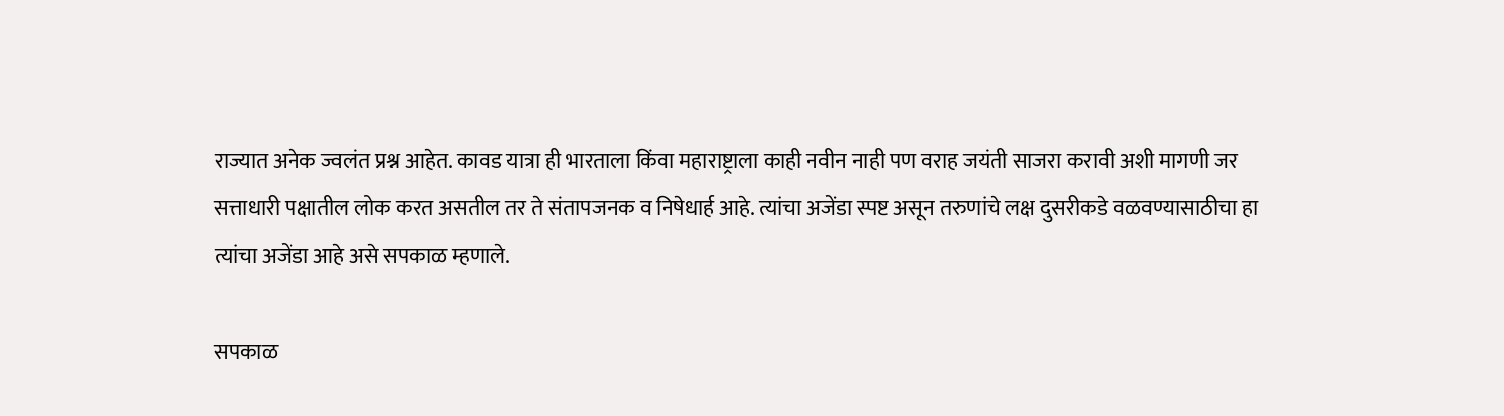राज्यात अनेक ज्वलंत प्रश्न आहेत. कावड यात्रा ही भारताला किंवा महाराष्ट्राला काही नवीन नाही पण वराह जयंती साजरा करावी अशी मागणी जर सत्ताधारी पक्षातील लोक करत असतील तर ते संतापजनक व निषेधार्ह आहे. त्यांचा अजेंडा स्पष्ट असून तरुणांचे लक्ष दुसरीकडे वळवण्यासाठीचा हा त्यांचा अजेंडा आहे असे सपकाळ म्हणाले.

सपकाळ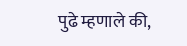पुढे म्हणाले की,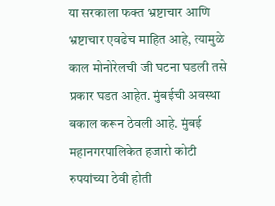या सरकाला फक्त भ्रष्टाचार आणि भ्रष्टाचार एवढेच माहित आहे, त्यामुळे काल मोनोरेलची जी घटना घडली तसे प्रकार घडत आहेत. मुंबईची अवस्था बकाल करून ठेवली आहे. मुंबई महानगरपालिकेत हजारो कोटी रुपयांच्या ठेवी होती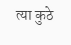त्या कुठे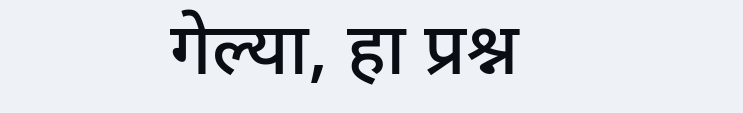गेल्या, हा प्रश्न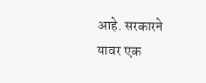आहे. सरकारने यावर एक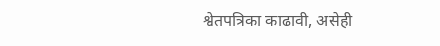श्वेतपत्रिका काढावी, असेही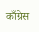काँग्रेस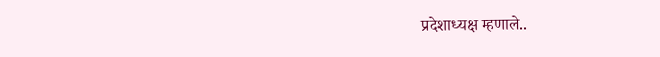प्रदेशाध्यक्ष म्हणाले..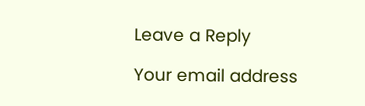Leave a Reply

Your email address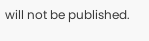will not be published.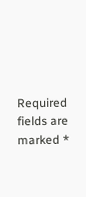Required fields are marked *